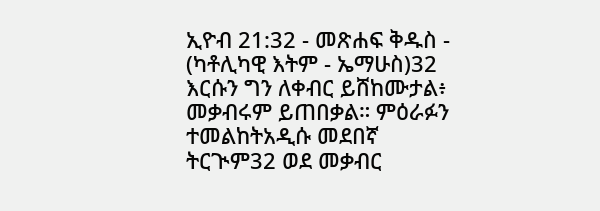ኢዮብ 21:32 - መጽሐፍ ቅዱስ - (ካቶሊካዊ እትም - ኤማሁስ)32 እርሱን ግን ለቀብር ይሸከሙታል፥ መቃብሩም ይጠበቃል። ምዕራፉን ተመልከትአዲሱ መደበኛ ትርጒም32 ወደ መቃብር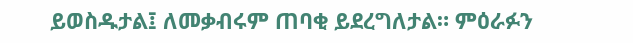ይወስዱታል፤ ለመቃብሩም ጠባቂ ይደረግለታል። ምዕራፉን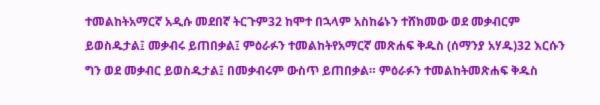ተመልከትአማርኛ አዲሱ መደበኛ ትርጉም32 ከሞተ በኋላም አስከሬኑን ተሸክመው ወደ መቃብርም ይወስዱታል፤ መቃብሩ ይጠበቃል፤ ምዕራፉን ተመልከትየአማርኛ መጽሐፍ ቅዱስ (ሰማንያ አሃዱ)32 እርሱን ግን ወደ መቃብር ይወስዱታል፤ በመቃብሩም ውስጥ ይጠበቃል። ምዕራፉን ተመልከትመጽሐፍ ቅዱስ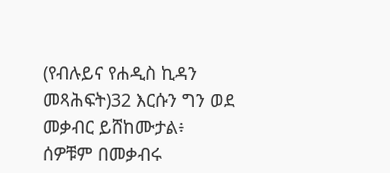(የብሉይና የሐዲስ ኪዳን መጻሕፍት)32 እርሱን ግን ወደ መቃብር ይሸከሙታል፥ ሰዎቹም በመቃብሩ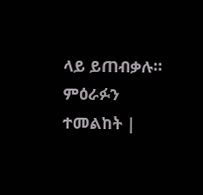ላይ ይጠብቃሉ። ምዕራፉን ተመልከት |